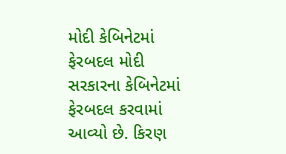મોદી કેબિનેટમાં ફેરબદલ મોદી સરકારના કેબિનેટમાં ફેરબદલ કરવામાં આવ્યો છે. કિરણ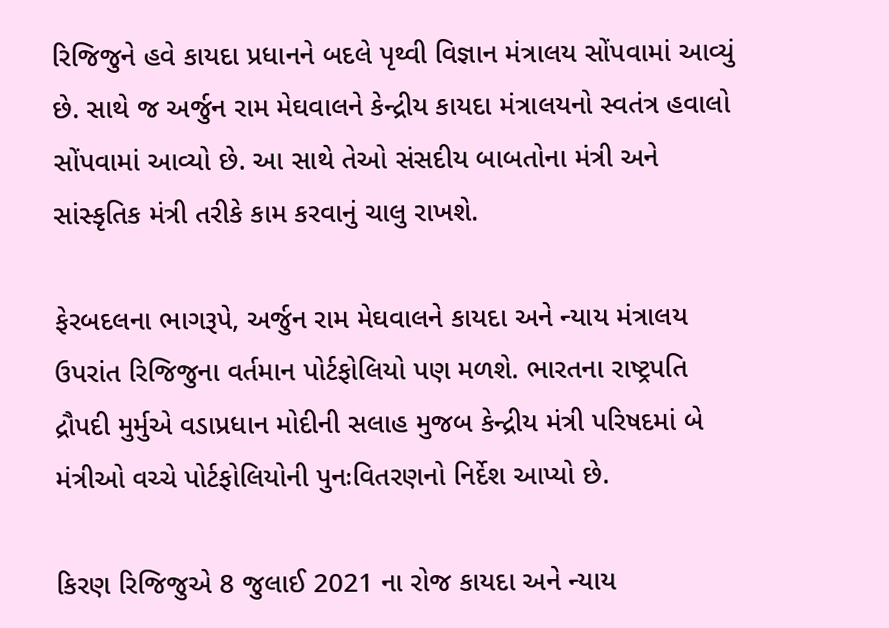રિજિજુને હવે કાયદા પ્રધાનને બદલે પૃથ્વી વિજ્ઞાન મંત્રાલય સોંપવામાં આવ્યું છે. સાથે જ અર્જુન રામ મેઘવાલને કેન્દ્રીય કાયદા મંત્રાલયનો સ્વતંત્ર હવાલો સોંપવામાં આવ્યો છે. આ સાથે તેઓ સંસદીય બાબતોના મંત્રી અને સાંસ્કૃતિક મંત્રી તરીકે કામ કરવાનું ચાલુ રાખશે.

ફેરબદલના ભાગરૂપે, અર્જુન રામ મેઘવાલને કાયદા અને ન્યાય મંત્રાલય ઉપરાંત રિજિજુના વર્તમાન પોર્ટફોલિયો પણ મળશે. ભારતના રાષ્ટ્રપતિ દ્રૌપદી મુર્મુએ વડાપ્રધાન મોદીની સલાહ મુજબ કેન્દ્રીય મંત્રી પરિષદમાં બે મંત્રીઓ વચ્ચે પોર્ટફોલિયોની પુનઃવિતરણનો નિર્દેશ આપ્યો છે.

કિરણ રિજિજુએ 8 જુલાઈ 2021 ના રોજ કાયદા અને ન્યાય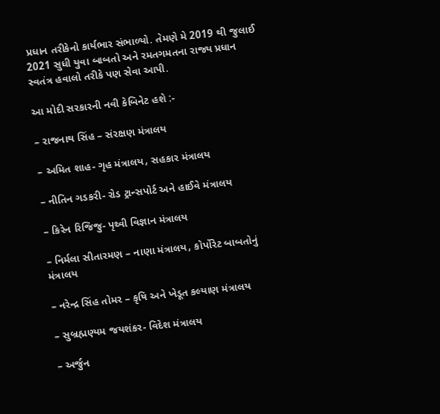પ્રધાન તરીકેનો કાર્યભાર સંભાળ્યો. તેમણે મે 2019 થી જુલાઈ 2021 સુધી યુવા બાબતો અને રમતગમતના રાજ્ય પ્રધાન સ્વતંત્ર હવાલો તરીકે પણ સેવા આપી.

આ મોદી સરકારની નવી કેબિનેટ હશે :-

– રાજનાથ સિંહ – સંરક્ષણ મંત્રાલય

– અમિત શાહ- ગૃહ મંત્રાલય, સહકાર મંત્રાલય

– નીતિન ગડકરી- રોડ ટ્રાન્સપોર્ટ અને હાઈવે મંત્રાલય

– કિરેન રિજિજુ- પૃથ્વી વિજ્ઞાન મંત્રાલય

– નિર્મલા સીતારમણ – નાણા મંત્રાલય, કોર્પોરેટ બાબતોનું મંત્રાલય

– નરેન્દ્ર સિંહ તોમર – કૃષિ અને ખેડૂત કલ્યાણ મંત્રાલય

– સુબ્રહ્મણ્યમ જયશંકર- વિદેશ મંત્રાલય

– અર્જુન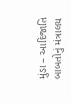મુંડા – આદિજાતિ બાબતોનું મંત્રાલય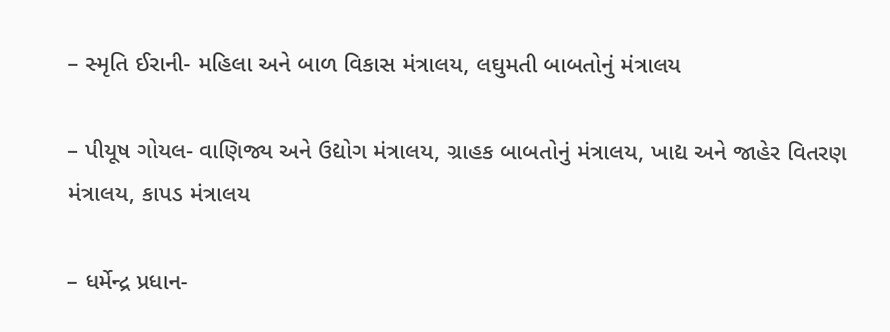– સ્મૃતિ ઈરાની- મહિલા અને બાળ વિકાસ મંત્રાલય, લઘુમતી બાબતોનું મંત્રાલય

– પીયૂષ ગોયલ- વાણિજ્ય અને ઉદ્યોગ મંત્રાલય, ગ્રાહક બાબતોનું મંત્રાલય, ખાદ્ય અને જાહેર વિતરણ મંત્રાલય, કાપડ મંત્રાલય

– ધર્મેન્દ્ર પ્રધાન-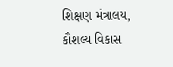શિક્ષણ મંત્રાલય, કૌશલ્ય વિકાસ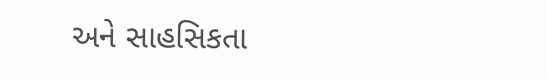અને સાહસિકતા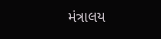મંત્રાલય